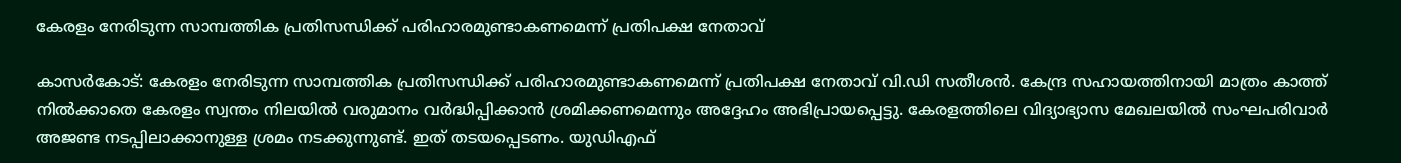കേരളം നേരിടുന്ന സാമ്പത്തിക പ്രതിസന്ധിക്ക് പരിഹാരമുണ്ടാകണമെന്ന് പ്രതിപക്ഷ നേതാവ്

കാസര്‍കോട്: കേരളം നേരിടുന്ന സാമ്പത്തിക പ്രതിസന്ധിക്ക് പരിഹാരമുണ്ടാകണമെന്ന് പ്രതിപക്ഷ നേതാവ് വി.ഡി സതീശന്‍. കേന്ദ്ര സഹായത്തിനായി മാത്രം കാത്ത് നില്‍ക്കാതെ കേരളം സ്വന്തം നിലയില്‍ വരുമാനം വര്‍ദ്ധിപ്പിക്കാന്‍ ശ്രമിക്കണമെന്നും അദ്ദേഹം അഭിപ്രായപ്പെട്ടു. കേരളത്തിലെ വിദ്യാഭ്യാസ മേഖലയില്‍ സംഘപരിവാര്‍ അജണ്ട നടപ്പിലാക്കാനുള്ള ശ്രമം നടക്കുന്നുണ്ട്. ഇത് തടയപ്പെടണം. യുഡിഎഫ്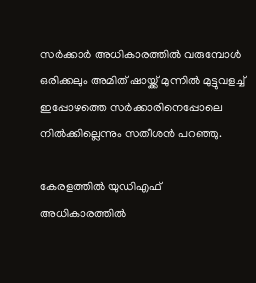സര്‍ക്കാര്‍ അധികാരത്തില്‍ വരുമ്പോള്‍ ഒരിക്കലും അമിത് ഷായ്ക്ക് മുന്നില്‍ മുട്ടുവളച്ച് ഇപ്പോഴത്തെ സര്‍ക്കാരിനെപ്പോലെ നില്‍ക്കില്ലെന്നും സതീശന്‍ പറഞ്ഞു.

കേരളത്തില്‍ യുഡിഎഫ് അധികാരത്തില്‍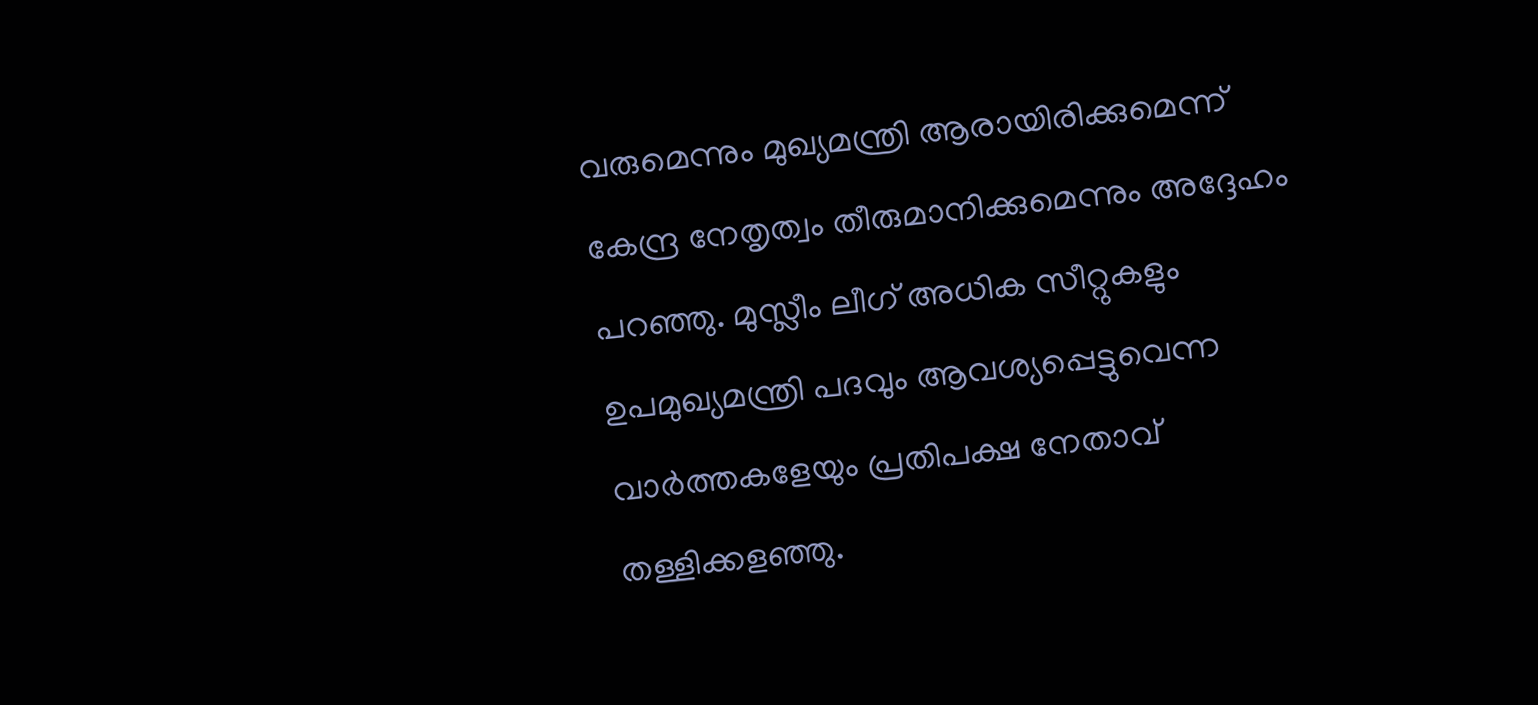വരുമെന്നും മുഖ്യമന്ത്രി ആരായിരിക്കുമെന്ന് കേന്ദ്ര നേതൃത്വം തീരുമാനിക്കുമെന്നും അദ്ദേഹം പറഞ്ഞു. മുസ്ലീം ലീഗ് അധിക സീറ്റുകളും ഉപമുഖ്യമന്ത്രി പദവും ആവശ്യപ്പെട്ടുവെന്ന വാര്‍ത്തകളേയും പ്രതിപക്ഷ നേതാവ് തള്ളിക്കളഞ്ഞു.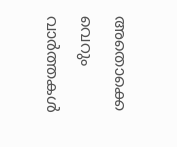അതൊക്കെ വെറും വാര്‍ത്തകള്‍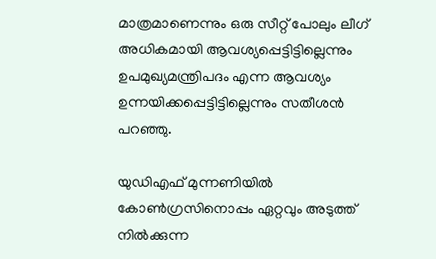മാത്രമാണെന്നും ഒരു സീറ്റ് പോലും ലീഗ് അധികമായി ആവശ്യപ്പെട്ടിട്ടില്ലെന്നും ഉപമുഖ്യമന്ത്രിപദം എന്ന ആവശ്യം ഉന്നയിക്കപ്പെട്ടിട്ടില്ലെന്നും സതീശന്‍ പറഞ്ഞു.

യുഡിഎഫ് മുന്നണിയില്‍ കോണ്‍ഗ്രസിനൊപ്പം ഏറ്റവും അടുത്ത് നില്‍ക്കുന്ന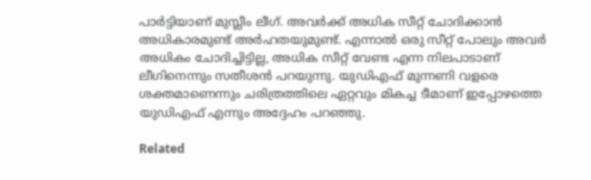പാര്‍ട്ടിയാണ് മുസ്ലീം ലീഗ്. അവര്‍ക്ക് അധിക സീറ്റ് ചോദിക്കാന്‍ അധികാരമുണ്ട് അര്‍ഹതയുമുണ്ട്. എന്നാല്‍ ഒരു സീറ്റ് പോലും അവര്‍ അധികം ചോദിച്ചിട്ടില്ല, അധിക സീറ്റ് വേണ്ട എന്ന നിലപാടാണ് ലീഗിനെന്നും സതീശന്‍ പറയുന്നു. യുഡിഎഫ് മുന്നണി വളരെ ശക്തമാണെന്നും ചരിത്രത്തിലെ ഏറ്റവും മികച്ച ടീമാണ് ഇപ്പോഴത്തെ യുഡിഎഫ് എന്നും അദ്ദേഹം പറഞ്ഞു.

Related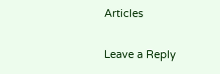Articles

Leave a Reply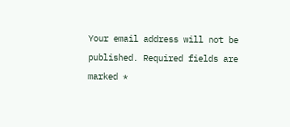Your email address will not be published. Required fields are marked *